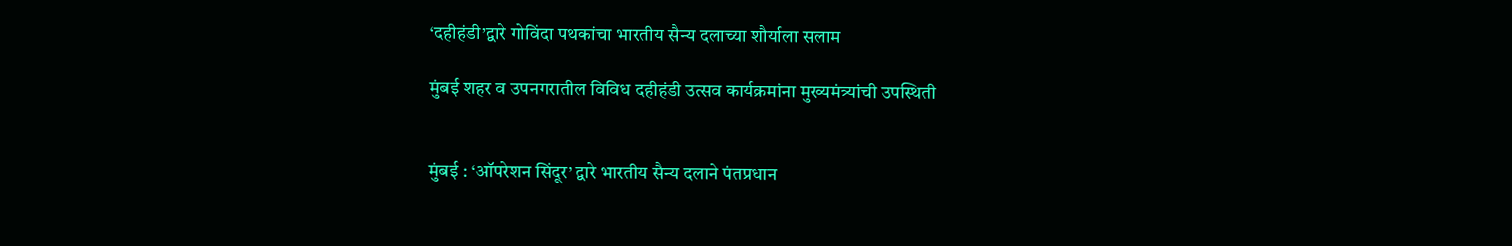‘दहीहंडी’द्वारे गोविंदा पथकांचा भारतीय सैन्य दलाच्या शौर्याला सलाम

मुंबई शहर व उपनगरातील विविध दहीहंडी उत्सव कार्यक्रमांना मुख्यमंत्र्यांची उपस्थिती


मुंबई : ‘ऑपरेशन सिंदूर’ द्वारे भारतीय सैन्य दलाने पंतप्रधान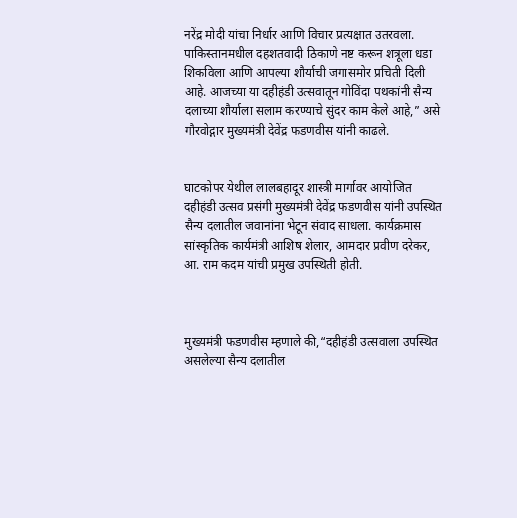नरेंद्र मोदी यांचा निर्धार आणि विचार प्रत्यक्षात उतरवला. पाकिस्तानमधील दहशतवादी ठिकाणे नष्ट करून शत्रूला धडा शिकविला आणि आपल्या शौर्याची जगासमोर प्रचिती दिली आहे. आजच्या या दहीहंडी उत्सवातून गोविंदा पथकांनी सैन्य दलाच्या शौर्याला सलाम करण्याचे सुंदर काम केले आहे,” असे गौरवोद्गार मुख्यमंत्री देवेंद्र फडणवीस यांनी काढले.


घाटकोपर येथील लालबहादूर शास्त्री मार्गावर आयोजित दहीहंडी उत्सव प्रसंगी मुख्यमंत्री देवेंद्र फडणवीस यांनी उपस्थित सैन्य दलातील जवानांना भेटून संवाद साधला. कार्यक्रमास सांस्कृतिक कार्यमंत्री आशिष शेलार, आमदार प्रवीण दरेकर,  आ. राम कदम यांची प्रमुख उपस्थिती होती.



मुख्यमंत्री फडणवीस म्हणाले की,“दहीहंडी उत्सवाला उपस्थित असलेल्या सैन्य दलातील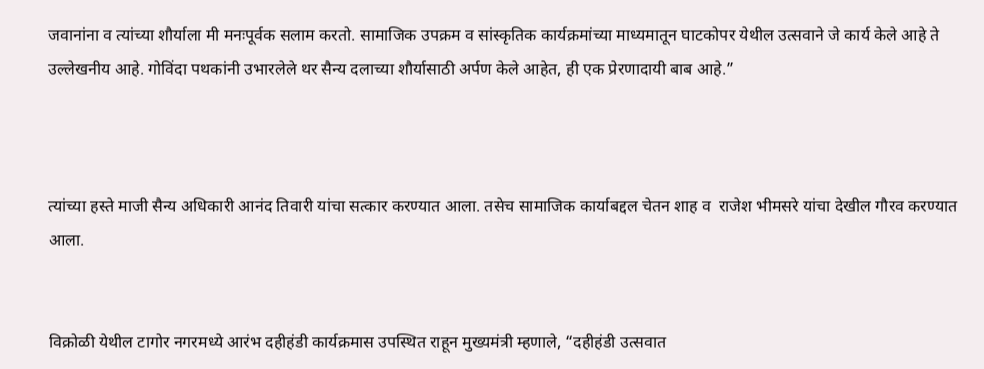जवानांना व त्यांच्या शौर्याला मी मनःपूर्वक सलाम करतो. सामाजिक उपक्रम व सांस्कृतिक कार्यक्रमांच्या माध्यमातून घाटकोपर येथील उत्सवाने जे कार्य केले आहे ते उल्लेखनीय आहे. गोविंदा पथकांनी उभारलेले थर सैन्य दलाच्या शौर्यासाठी अर्पण केले आहेत, ही एक प्रेरणादायी बाब आहे.”



त्यांच्या हस्ते माजी सैन्य अधिकारी आनंद तिवारी यांचा सत्कार करण्यात आला. तसेच सामाजिक कार्याबद्दल चेतन शाह व  राजेश भीमसरे यांचा देखील गौरव करण्यात आला.


विक्रोळी येथील टागोर नगरमध्ये आरंभ दहीहंडी कार्यक्रमास उपस्थित राहून मुख्यमंत्री म्हणाले, “दहीहंडी उत्सवात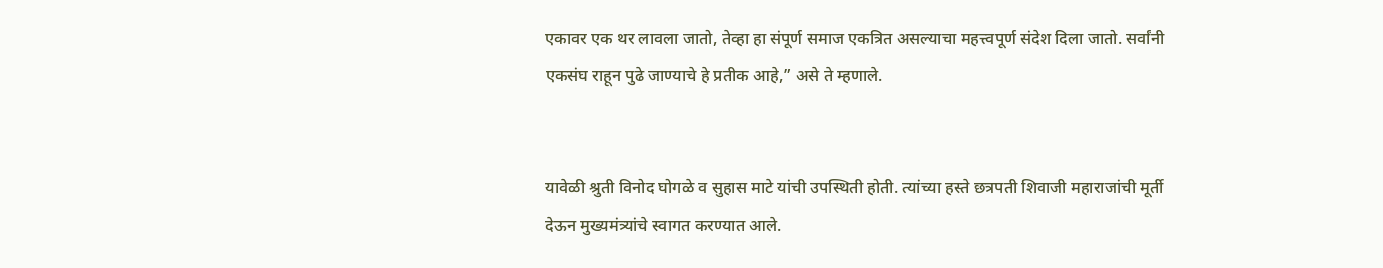एकावर एक थर लावला जातो, तेव्हा हा संपूर्ण समाज एकत्रित असल्याचा महत्त्वपूर्ण संदेश दिला जातो. सर्वांनी एकसंघ राहून पुढे जाण्याचे हे प्रतीक आहे,” असे ते म्हणाले.


यावेळी श्रुती विनोद घोगळे व सुहास माटे यांची उपस्थिती होती. त्यांच्या हस्ते छत्रपती शिवाजी महाराजांची मूर्ती देऊन मुख्यमंत्र्यांचे स्वागत करण्यात आले.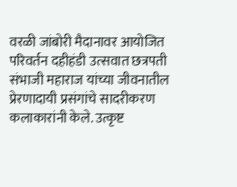वरळी जांबोरी मैदानावर आयोजित परिवर्तन दहीहंडी उत्सवात छत्रपती संभाजी महाराज यांच्या जीवनातील प्रेरणादायी प्रसंगांचे सादरीकरण कलाकारांनी केले. उत्कृष्ट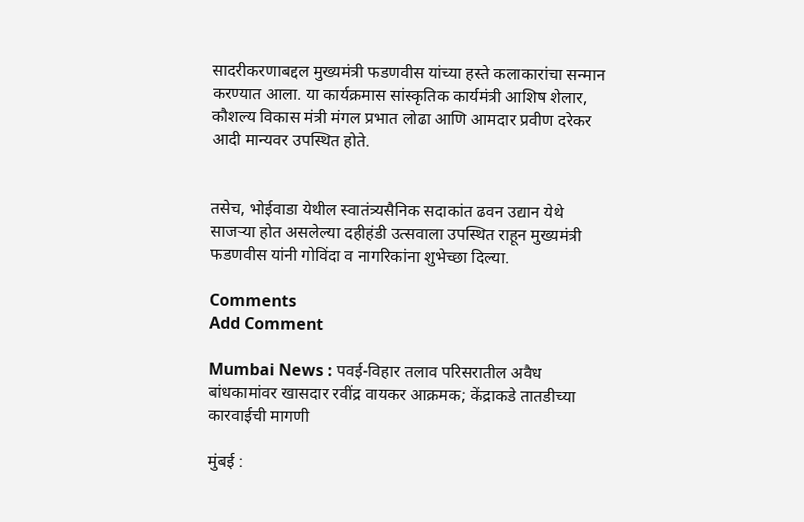सादरीकरणाबद्दल मुख्यमंत्री फडणवीस यांच्या हस्ते कलाकारांचा सन्मान करण्यात आला. या कार्यक्रमास सांस्कृतिक कार्यमंत्री आशिष शेलार, कौशल्य विकास मंत्री मंगल प्रभात लोढा आणि आमदार प्रवीण दरेकर आदी मान्यवर उपस्थित होते.


तसेच, भोईवाडा येथील स्वातंत्र्यसैनिक सदाकांत ढवन उद्यान येथे साजऱ्या होत असलेल्या दहीहंडी उत्सवाला उपस्थित राहून मुख्यमंत्री फडणवीस यांनी गोविंदा व नागरिकांना शुभेच्छा दिल्या.

Comments
Add Comment

Mumbai News : पवई-विहार तलाव परिसरातील अवैध बांधकामांवर खासदार रवींद्र वायकर आक्रमक; केंद्राकडे तातडीच्या कारवाईची मागणी

मुंबई :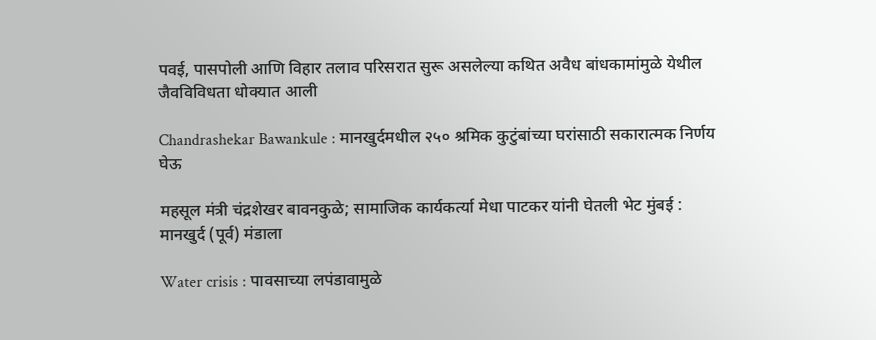पवई, पासपोली आणि विहार तलाव परिसरात सुरू असलेल्या कथित अवैध बांधकामांमुळे येथील जैवविविधता धोक्यात आली

Chandrashekar Bawankule : मानखुर्दमधील २५० श्रमिक कुटुंबांच्या घरांसाठी सकारात्मक निर्णय घेऊ

महसूल मंत्री चंद्रशेखर बावनकुळे; सामाजिक कार्यकर्त्या मेधा पाटकर यांनी घेतली भेट मुंबई : मानखुर्द (पूर्व) मंडाला

Water crisis : पावसाच्या लपंडावामुळे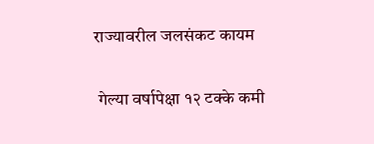राज्यावरील जलसंकट कायम

 गेल्या वर्षापेक्षा १२ टक्के कमी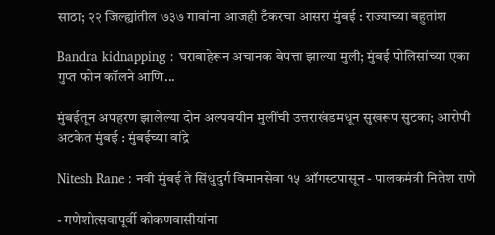साठा; २२ जिल्ह्यांतील ७३७ गावांना आजही टँकरचा आसरा मुंबई : राज्याच्या बहुतांश

Bandra kidnapping : घराबाहेरून अचानक बेपत्ता झाल्या मुली; मुंबई पोलिसांच्या एका गुप्त फोन कॉलने आणि...

मुंबईतून अपहरण झालेल्या दोन अल्पवयीन मुलींची उत्तराखंडमधून सुखरूप सुटका; आरोपी अटकेत मुंबई : मुंबईच्या वांद्रे

Nitesh Rane : नवी मुंबई ते सिंधुदुर्ग विमानसेवा १५ ऑगस्टपासून - पालकमंत्री नितेश राणे

- गणेशोत्सवापूर्वी कोकणवासीयांना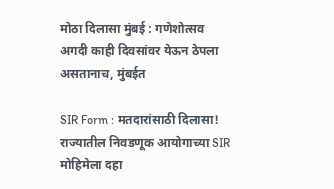मोठा दिलासा मुंबई : गणेशोत्सव अगदी काही दिवसांवर येऊन ठेपला असतानाच, मुंबईत

SIR Form : मतदारांसाठी दिलासा! राज्यातील निवडणूक आयोगाच्या SIR मोहिमेला दहा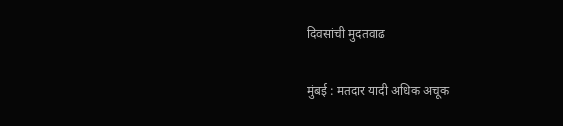दिवसांची मुदतवाढ

मुंबई : मतदार यादी अधिक अचूक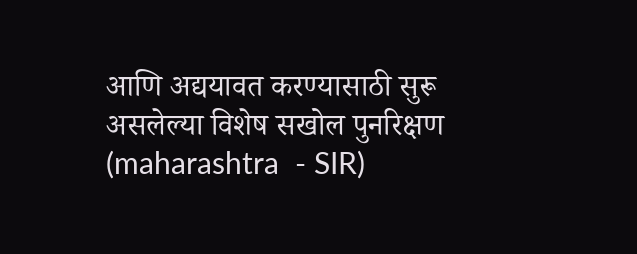आणि अद्ययावत करण्यासाठी सुरू असलेल्या विशेष सखोल पुनरिक्षण (maharashtra  - SIR)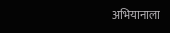अभियानाला